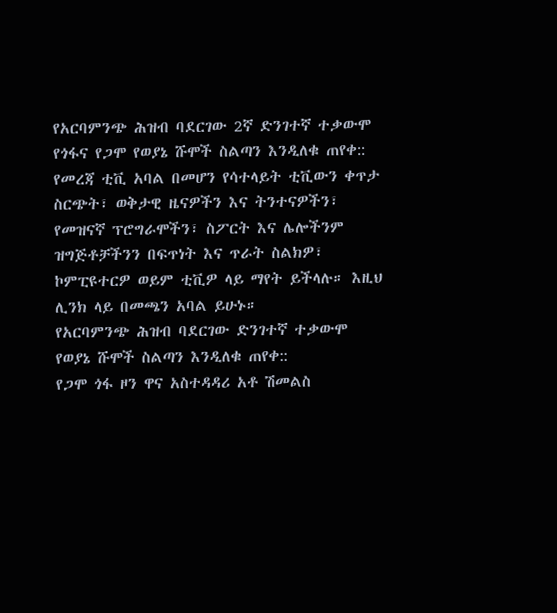የአርባምንጭ ሕዝብ ባደርገው 2ኛ ድንገተኛ ተቃውሞ የጎፋና የጋሞ የወያኔ ሹሞች ስልጣን እንዲለቁ ጠየቀ::
የመረጃ ቲቪ አባል በመሆን የሳተላይት ቲቪውን ቀጥታ ስርጭት፣ ወቅታዊ ዜናዎችን እና ትንተናዎችን፣ የመዝናኛ ፕሮግራሞችን፣ ስፖርት እና ሌሎችንም ዝግጅቶቻችንን በፍጥነት እና ጥራት ስልክዎ፣ ኮምፒዩተርዎ ወይም ቲቪዎ ላይ ማየት ይችላሉ። እዚህ ሊንክ ላይ በመጫን አባል ይሁኑ።
የአርባምንጭ ሕዝብ ባደርገው ድንገተኛ ተቃውሞ የወያኔ ሹሞች ስልጣን እንዲለቁ ጠየቀ::
የጋሞ ጎፋ ዞን ዋና አስተዳዳሪ አቶ ሽመልስ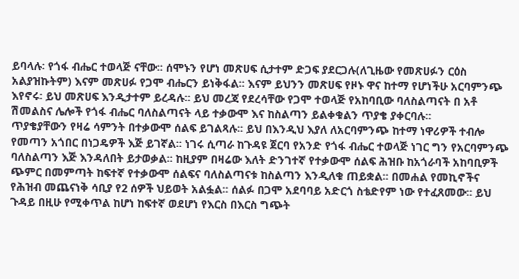ይባላሉ፡ የጎፋ ብሔር ተወላጅ ናቸው፡፡ ሰሞኑን የሆነ መጽሀፍ ሲታተም ድጋፍ ያደርጋሉ(ለጊዜው የመጽሀፉን ርዕስ አልያዝኩትም) እናም መጽሀፉ የጋሞ ብሔርን ይነቅፋል፡፡ እናም ይህንን መጽሀፍ የዞኑ ዋና ከተማ የሆነችሁ አርባምንጭ እየኖሩ፡ ይህ መጽሀፍ እንዲታተም ይረዳሉ፡፡ ይህ መረጃ የደረሳቸው የጋሞ ተወላጅ የአከባቢው ባለስልጣናት በ አቶ ሽመልስና ሌሎች የጎፋ ብሔር ባለስልጣናት ላይ ተቃውሞ እና ከስልጣን ይልቀቁልን ጥያቄ ያቀርባሉ፡፡
ጥያቄያቸውን የዛሬ ሳምንት በተቃውሞ ሰልፍ ይገልጻሉ፡፡ ይህ በእንዲህ እያለ ለአርባምንጭ ከተማ ነዋሪዎች ተብሎ የመጣን አጎበር በነጋዴዎች እጅ ይገኛል፡፡ ነገሩ ሲጣራ ከጉዳዩ ጀርባ የአንድ የጎፋ ብሔር ተወላጅ ነገር ግን የአርባምንጭ ባለስልጣን እጅ እንዳለበት ይታወቃል፡፡ ከዚያም በዛሬው እለት ድንገተኛ የተቃውሞ ሰልፍ ሕዝቡ ከአጎራባች አከባቢዎች ጭምር በመምጣት ከፍተኛ የተቃውሞ ሰልፍና ባለስልጣናቱ ከስልጣን እንዲለቁ ጠይቋል፡፡ በመሐል የመኪኖችና የሕዝብ መጨናነቅ ሳቢያ የ2 ሰዎች ህይወት አልፏል፡፡ ሰልፉ በጋሞ አደባባይ አድርጎ ስቴድየም ነው የተፈጸመው፡፡ ይህ ጉዳይ በዚሁ የሚቀጥል ከሆነ ከፍተኛ ወደሆነ የእርስ በእርስ ግጭት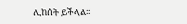ሊከሰት ይችላል፡፡